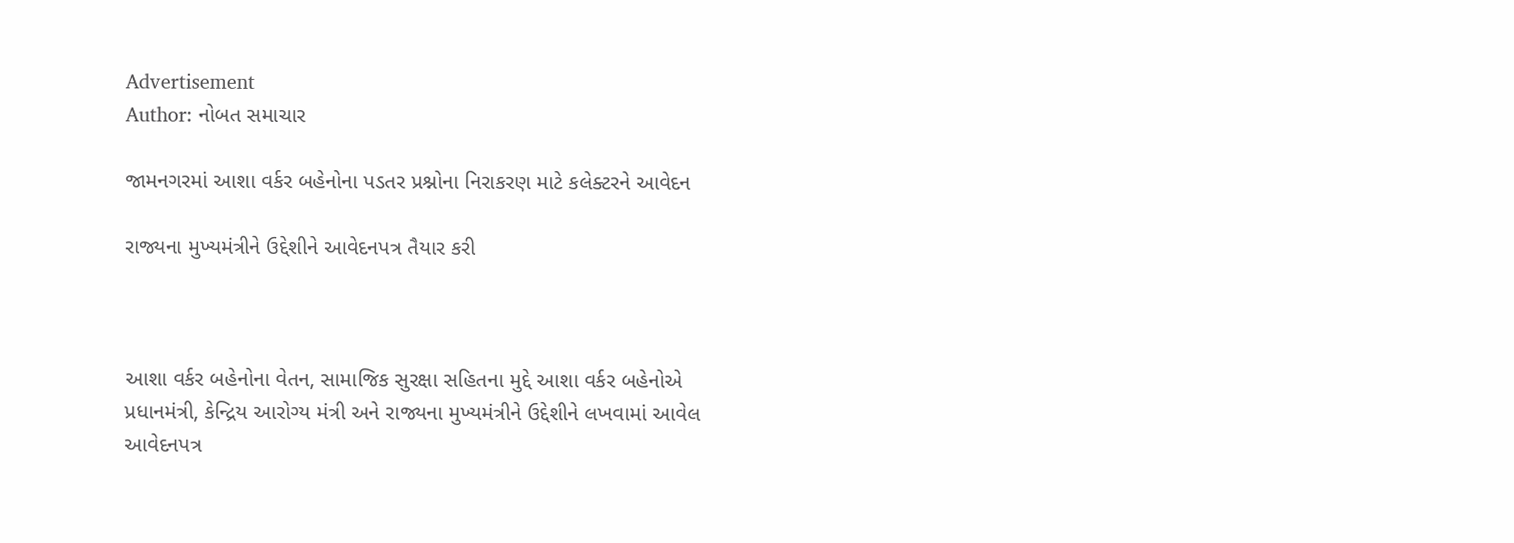Advertisement
Author: નોબત સમાચાર

જામનગરમાં આશા વર્કર બહેનોના પડતર પ્રશ્નોના નિરાકરણ માટે કલેક્ટરને આવેદન

રાજ્યના મુખ્યમંત્રીને ઉદ્દેશીને આવેદનપત્ર તૈયાર કરી



આશા વર્કર બહેનોના વેતન, સામાજિક સુરક્ષા સહિતના મુદ્દે આશા વર્કર બહેનોએ પ્રધાનમંત્રી, કેન્દ્રિય આરોગ્ય મંત્રી અને રાજ્યના મુખ્યમંત્રીને ઉદ્દેશીને લખવામાં આવેલ આવેદનપત્ર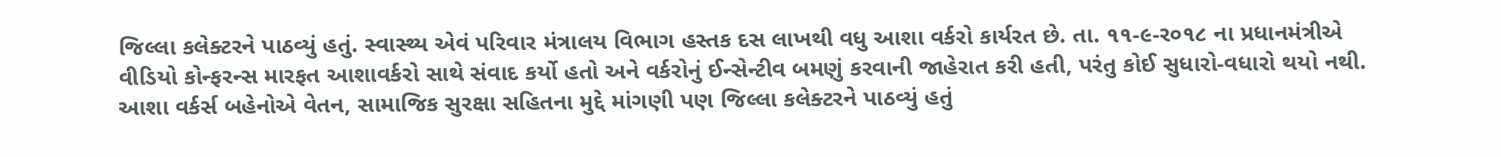જિલ્લા કલેક્ટરને પાઠવ્યું હતું. સ્વાસ્થ્ય એવં પરિવાર મંત્રાલય વિભાગ હસ્તક દસ લાખથી વધુ આશા વર્કરો કાર્યરત છે. તા. ૧૧-૯-ર૦૧૮ ના પ્રધાનમંત્રીએ વીડિયો કોન્ફરન્સ મારફત આશાવર્કરો સાથે સંવાદ કર્યો હતો અને વર્કરોનું ઈન્સેન્ટીવ બમણું કરવાની જાહેરાત કરી હતી, પરંતુ કોઈ સુધારો-વધારો થયો નથી. આશા વર્કર્સ બહેનોએ વેતન, સામાજિક સુરક્ષા સહિતના મુદ્દે માંગણી પણ જિલ્લા કલેક્ટરને પાઠવ્યું હતું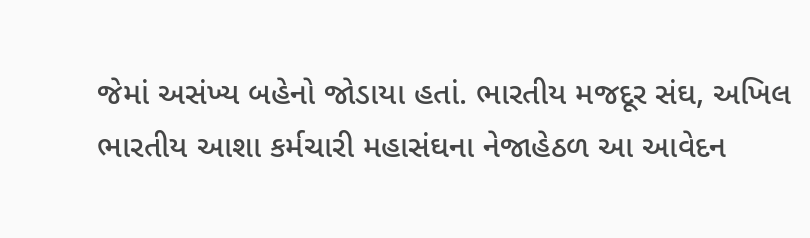જેમાં અસંખ્ય બહેનો જોડાયા હતાં. ભારતીય મજદૂર સંઘ, અખિલ ભારતીય આશા કર્મચારી મહાસંઘના નેજાહેઠળ આ આવેદન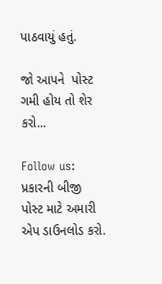પાઠવાયું હતું.

જો આપને  પોસ્ટ ગમી હોય તો શેર કરો...

Follow us:   પ્રકારની બીજી પોસ્ટ માટે અમારી એપ ડાઉનલોડ કરો.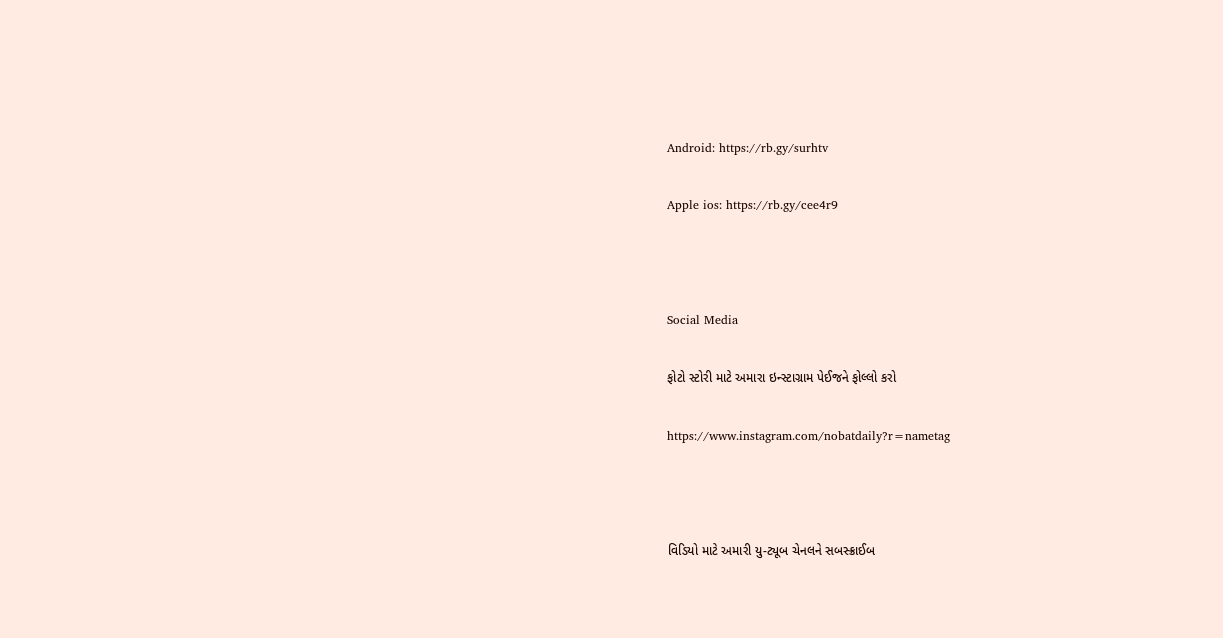Android: https://rb.gy/surhtv

Apple ios: https://rb.gy/cee4r9



Social Media

ફોટો સ્ટોરી માટે અમારા ઇન્સ્ટાગ્રામ પેઈજને ફોલ્લો કરો

https://www.instagram.com/nobatdaily?r=nametag



વિડિયો માટે અમારી યુ-ટ્યૂબ ચેનલને સબસ્ક્રાઈબ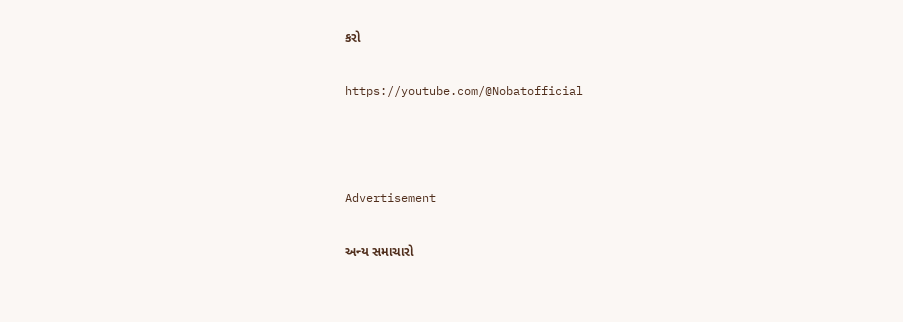કરો

https://youtube.com/@Nobatofficial



Advertisement

અન્ય સમાચારો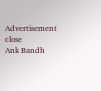Advertisement
close
Ank Bandh